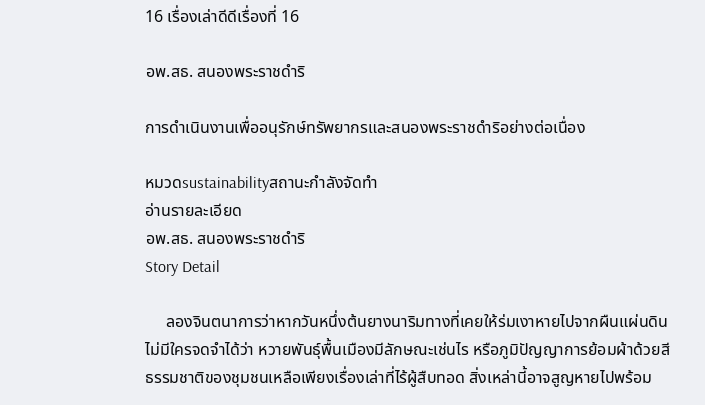16 เรื่องเล่าดีดีเรื่องที่ 16

อพ.สธ. สนองพระราชดำริ

การดำเนินงานเพื่ออนุรักษ์ทรัพยากรและสนองพระราชดำริอย่างต่อเนื่อง

หมวดsustainabilityสถานะกำลังจัดทำ
อ่านรายละเอียด
อพ.สธ. สนองพระราชดำริ
Story Detail

     ลองจินตนาการว่าหากวันหนึ่งต้นยางนาริมทางที่เคยให้ร่มเงาหายไปจากผืนแผ่นดิน ไม่มีใครจดจำได้ว่า หวายพันธุ์พื้นเมืองมีลักษณะเช่นไร หรือภูมิปัญญาการย้อมผ้าด้วยสีธรรมชาติของชุมชนเหลือเพียงเรื่องเล่าที่ไร้ผู้สืบทอด สิ่งเหล่านี้อาจสูญหายไปพร้อม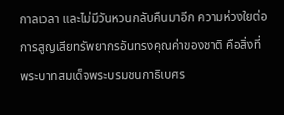กาลเวลา และไม่มีวันหวนกลับคืนมาอีก ความห่วงใยต่อการสูญเสียทรัพยากรอันทรงคุณค่าของชาติ คือสิ่งที่ พระบาทสมเด็จพระบรมชนกาธิเบศร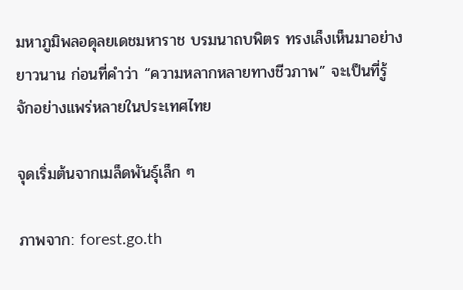มหาภูมิพลอดุลยเดชมหาราช บรมนาถบพิตร ทรงเล็งเห็นมาอย่างยาวนาน ก่อนที่คำว่า “ความหลากหลายทางชีวภาพ” จะเป็นที่รู้จักอย่างแพร่หลายในประเทศไทย

จุดเริ่มต้นจากเมล็ดพันธุ์เล็ก ๆ

ภาพจาก: forest.go.th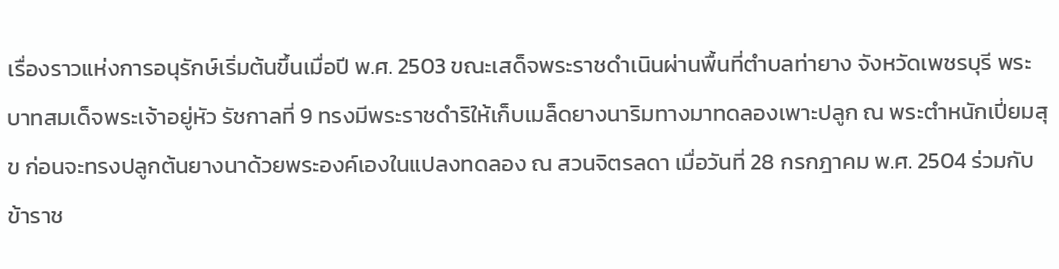เรื่องราวแห่งการอนุรักษ์เริ่มต้นขึ้นเมื่อปี พ.ศ. 2503 ขณะเสด็จพระราชดำเนินผ่านพื้นที่ตำบลท่ายาง จังหวัดเพชรบุรี พระบาทสมเด็จพระเจ้าอยู่หัว รัชกาลที่ 9 ทรงมีพระราชดำริให้เก็บเมล็ดยางนาริมทางมาทดลองเพาะปลูก ณ พระตำหนักเปี่ยมสุข ก่อนจะทรงปลูกต้นยางนาด้วยพระองค์เองในแปลงทดลอง ณ สวนจิตรลดา เมื่อวันที่ 28 กรกฎาคม พ.ศ. 2504 ร่วมกับข้าราช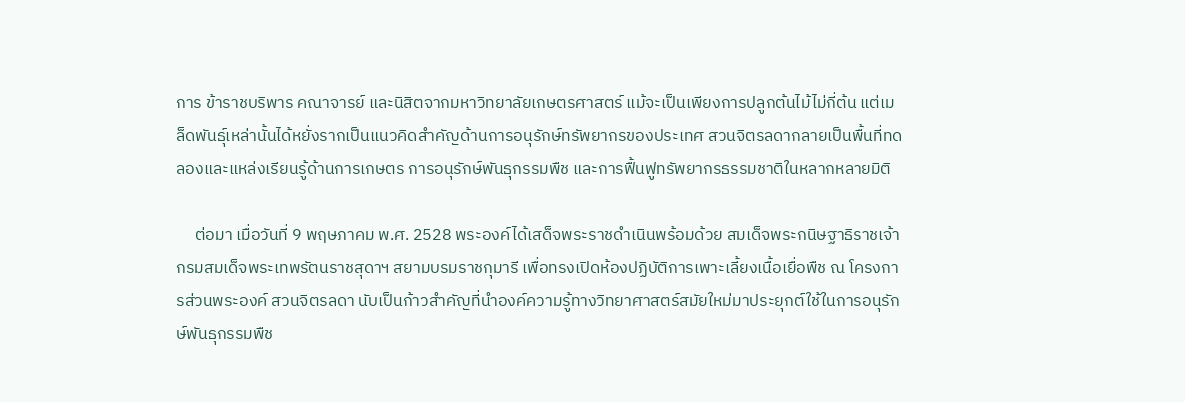การ ข้าราชบริพาร คณาจารย์ และนิสิตจากมหาวิทยาลัยเกษตรศาสตร์ แม้จะเป็นเพียงการปลูกต้นไม้ไม่กี่ต้น แต่เมล็ดพันธุ์เหล่านั้นได้หยั่งรากเป็นแนวคิดสำคัญด้านการอนุรักษ์ทรัพยากรของประเทศ สวนจิตรลดากลายเป็นพื้นที่ทดลองและแหล่งเรียนรู้ด้านการเกษตร การอนุรักษ์พันธุกรรมพืช และการฟื้นฟูทรัพยากรธรรมชาติในหลากหลายมิติ

     ต่อมา เมื่อวันที่ 9 พฤษภาคม พ.ศ. 2528 พระองค์ได้เสด็จพระราชดำเนินพร้อมด้วย สมเด็จพระกนิษฐาธิราชเจ้า กรมสมเด็จพระเทพรัตนราชสุดาฯ สยามบรมราชกุมารี เพื่อทรงเปิดห้องปฏิบัติการเพาะเลี้ยงเนื้อเยื่อพืช ณ โครงการส่วนพระองค์ สวนจิตรลดา นับเป็นก้าวสำคัญที่นำองค์ความรู้ทางวิทยาศาสตร์สมัยใหม่มาประยุกต์ใช้ในการอนุรักษ์พันธุกรรมพืช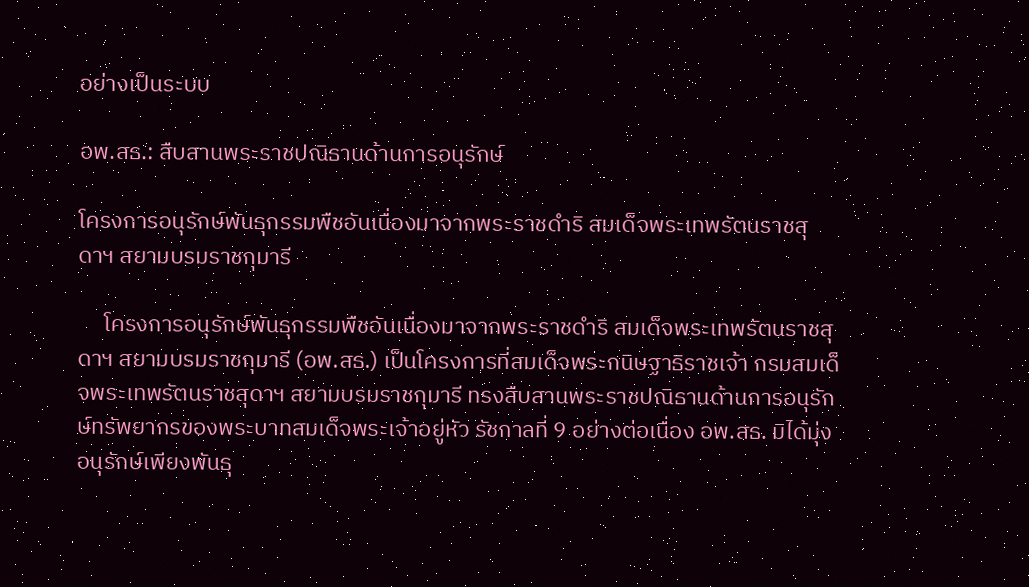อย่างเป็นระบบ

อพ.สธ.: สืบสานพระราชปณิธานด้านการอนุรักษ์

โครงการอนุรักษ์พันธุกรรมพืชอันเนื่องมาจากพระราชดำริ สมเด็จพระเทพรัตนราชสุดาฯ สยามบรมราชกุมารี

     โครงการอนุรักษ์พันธุกรรมพืชอันเนื่องมาจากพระราชดำริ สมเด็จพระเทพรัตนราชสุดาฯ สยามบรมราชกุมารี (อพ.สธ.) เป็นโครงการที่สมเด็จพระกนิษฐาธิราชเจ้า กรมสมเด็จพระเทพรัตนราชสุดาฯ สยามบรมราชกุมารี ทรงสืบสานพระราชปณิธานด้านการอนุรักษ์ทรัพยากรของพระบาทสมเด็จพระเจ้าอยู่หัว รัชกาลที่ 9 อย่างต่อเนื่อง อพ.สธ. มิได้มุ่งอนุรักษ์เพียงพันธุ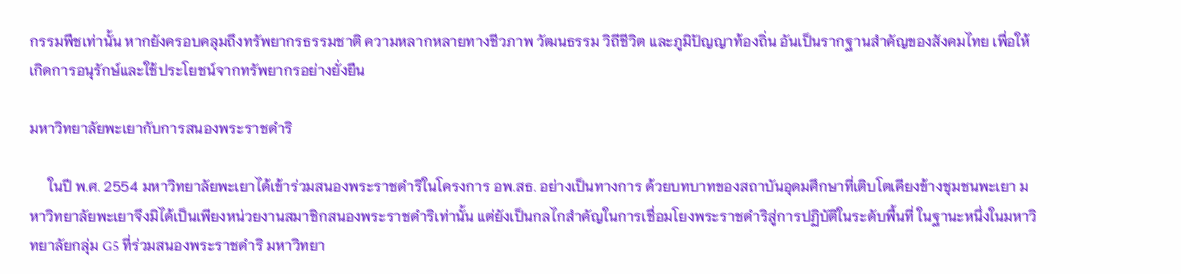กรรมพืชเท่านั้น หากยังครอบคลุมถึงทรัพยากรธรรมชาติ ความหลากหลายทางชีวภาพ วัฒนธรรม วิถีชีวิต และภูมิปัญญาท้องถิ่น อันเป็นรากฐานสำคัญของสังคมไทย เพื่อให้เกิดการอนุรักษ์และใช้ประโยชน์จากทรัพยากรอย่างยั่งยืน

มหาวิทยาลัยพะเยากับการสนองพระราชดำริ

     ในปี พ.ศ. 2554 มหาวิทยาลัยพะเยาได้เข้าร่วมสนองพระราชดำริในโครงการ อพ.สธ. อย่างเป็นทางการ ด้วยบทบาทของสถาบันอุดมศึกษาที่เติบโตเคียงข้างชุมชนพะเยา มหาวิทยาลัยพะเยาจึงมิได้เป็นเพียงหน่วยงานสมาชิกสนองพระราชดำริเท่านั้น แต่ยังเป็นกลไกสำคัญในการเชื่อมโยงพระราชดำริสู่การปฏิบัติในระดับพื้นที่ ในฐานะหนึ่งในมหาวิทยาลัยกลุ่ม G5 ที่ร่วมสนองพระราชดำริ มหาวิทยา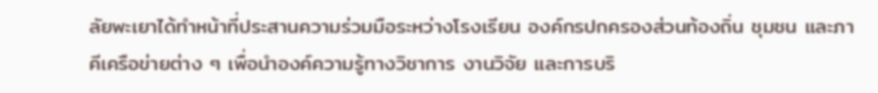ลัยพะเยาได้ทำหน้าที่ประสานความร่วมมือระหว่างโรงเรียน องค์กรปกครองส่วนท้องถิ่น ชุมชน และภาคีเครือข่ายต่าง ๆ เพื่อนำองค์ความรู้ทางวิชาการ งานวิจัย และการบริ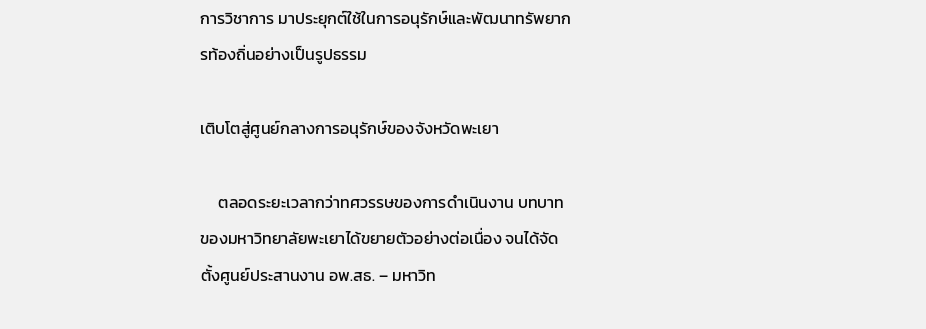การวิชาการ มาประยุกต์ใช้ในการอนุรักษ์และพัฒนาทรัพยากรท้องถิ่นอย่างเป็นรูปธรรม

เติบโตสู่ศูนย์กลางการอนุรักษ์ของจังหวัดพะเยา

     ตลอดระยะเวลากว่าทศวรรษของการดำเนินงาน บทบาทของมหาวิทยาลัยพะเยาได้ขยายตัวอย่างต่อเนื่อง จนได้จัดตั้งศูนย์ประสานงาน อพ.สธ. – มหาวิท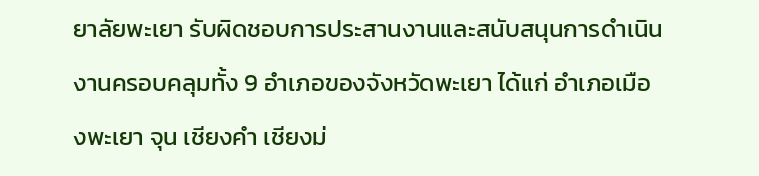ยาลัยพะเยา รับผิดชอบการประสานงานและสนับสนุนการดำเนินงานครอบคลุมทั้ง 9 อำเภอของจังหวัดพะเยา ได้แก่ อำเภอเมืองพะเยา จุน เชียงคำ เชียงม่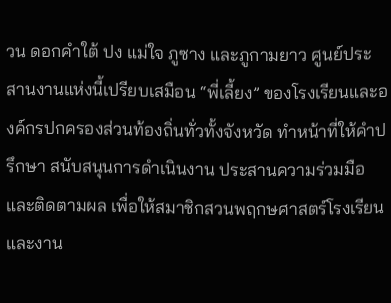วน ดอกคำใต้ ปง แม่ใจ ภูซาง และภูกามยาว ศูนย์ประสานงานแห่งนี้เปรียบเสมือน “พี่เลี้ยง” ของโรงเรียนและองค์กรปกครองส่วนท้องถิ่นทั่วทั้งจังหวัด ทำหน้าที่ให้คำปรึกษา สนับสนุนการดำเนินงาน ประสานความร่วมมือ และติดตามผล เพื่อให้สมาชิกสวนพฤกษศาสตร์โรงเรียนและงาน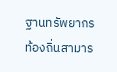ฐานทรัพยากรท้องถิ่นสามาร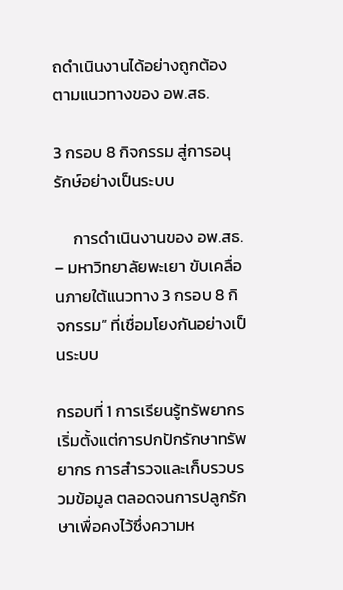ถดำเนินงานได้อย่างถูกต้องตามแนวทางของ อพ.สธ.

3 กรอบ 8 กิจกรรม สู่การอนุรักษ์อย่างเป็นระบบ

     การดำเนินงานของ อพ.สธ. – มหาวิทยาลัยพะเยา ขับเคลื่อนภายใต้แนวทาง 3 กรอบ 8 กิจกรรม” ที่เชื่อมโยงกันอย่างเป็นระบบ

กรอบที่ 1 การเรียนรู้ทรัพยากร เริ่มตั้งแต่การปกปักรักษาทรัพยากร การสำรวจและเก็บรวบรวมข้อมูล ตลอดจนการปลูกรักษาเพื่อคงไว้ซึ่งความห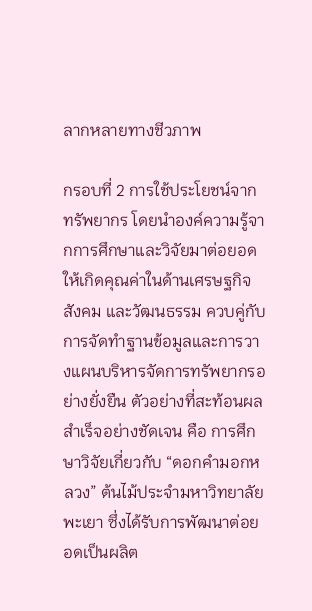ลากหลายทางชีวภาพ

กรอบที่ 2 การใช้ประโยชน์จากทรัพยากร โดยนำองค์ความรู้จากการศึกษาและวิจัยมาต่อยอดให้เกิดคุณค่าในด้านเศรษฐกิจ สังคม และวัฒนธรรม ควบคู่กับการจัดทำฐานข้อมูลและการวางแผนบริหารจัดการทรัพยากรอย่างยั่งยืน ตัวอย่างที่สะท้อนผลสำเร็จอย่างชัดเจน คือ การศึกษาวิจัยเกี่ยวกับ “ดอกคำมอกหลวง” ต้นไม้ประจำมหาวิทยาลัยพะเยา ซึ่งได้รับการพัฒนาต่อยอดเป็นผลิต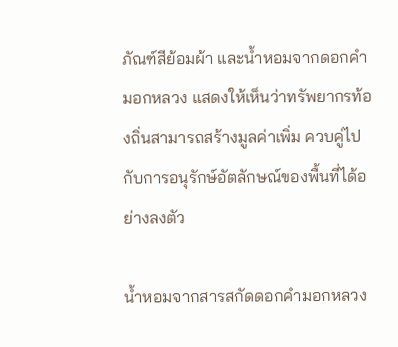ภัณฑ์สีย้อมผ้า และน้ำหอมจากดอกคำมอกหลวง แสดงให้เห็นว่าทรัพยากรท้องถิ่นสามารถสร้างมูลค่าเพิ่ม ควบคู่ไปกับการอนุรักษ์อัตลักษณ์ของพื้นที่ได้อย่างลงตัว

น้ำหอมจากสารสกัดดอกคำมอกหลวง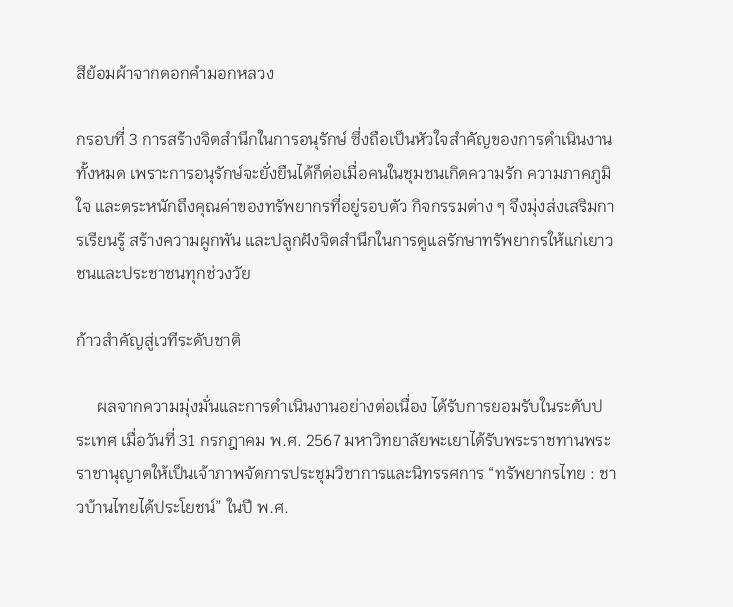สีย้อมผ้าจากดอกคำมอกหลวง

กรอบที่ 3 การสร้างจิตสำนึกในการอนุรักษ์ ซึ่งถือเป็นหัวใจสำคัญของการดำเนินงานทั้งหมด เพราะการอนุรักษ์จะยั่งยืนได้ก็ต่อเมื่อคนในชุมชนเกิดความรัก ความภาคภูมิใจ และตระหนักถึงคุณค่าของทรัพยากรที่อยู่รอบตัว กิจกรรมต่าง ๆ จึงมุ่งส่งเสริมการเรียนรู้ สร้างความผูกพัน และปลูกฝังจิตสำนึกในการดูแลรักษาทรัพยากรให้แก่เยาวชนและประชาชนทุกช่วงวัย

ก้าวสำคัญสู่เวทีระดับชาติ

     ผลจากความมุ่งมั่นและการดำเนินงานอย่างต่อเนื่อง ได้รับการยอมรับในระดับประเทศ เมื่อวันที่ 31 กรกฎาคม พ.ศ. 2567 มหาวิทยาลัยพะเยาได้รับพระราชทานพระราชานุญาตให้เป็นเจ้าภาพจัดการประชุมวิชาการและนิทรรศการ “ทรัพยากรไทย : ชาวบ้านไทยได้ประโยชน์” ในปี พ.ศ.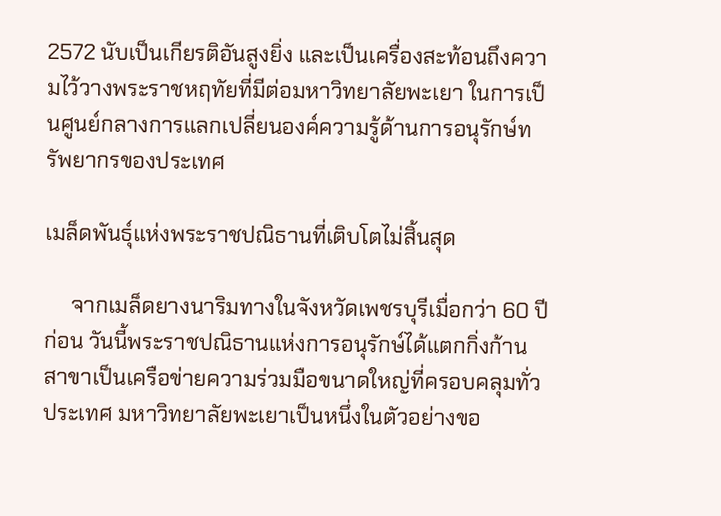2572 นับเป็นเกียรติอันสูงยิ่ง และเป็นเครื่องสะท้อนถึงความไว้วางพระราชหฤทัยที่มีต่อมหาวิทยาลัยพะเยา ในการเป็นศูนย์กลางการแลกเปลี่ยนองค์ความรู้ด้านการอนุรักษ์ทรัพยากรของประเทศ

เมล็ดพันธุ์แห่งพระราชปณิธานที่เติบโตไม่สิ้นสุด

     จากเมล็ดยางนาริมทางในจังหวัดเพชรบุรีเมื่อกว่า 60 ปีก่อน วันนี้พระราชปณิธานแห่งการอนุรักษ์ได้แตกกิ่งก้านสาขาเป็นเครือข่ายความร่วมมือขนาดใหญ่ที่ครอบคลุมทั่วประเทศ มหาวิทยาลัยพะเยาเป็นหนึ่งในตัวอย่างขอ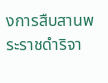งการสืบสานพระราชดำริจา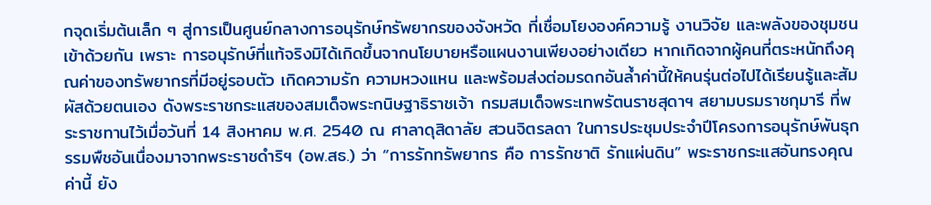กจุดเริ่มต้นเล็ก ๆ สู่การเป็นศูนย์กลางการอนุรักษ์ทรัพยากรของจังหวัด ที่เชื่อมโยงองค์ความรู้ งานวิจัย และพลังของชุมชนเข้าด้วยกัน เพราะ การอนุรักษ์ที่แท้จริงมิได้เกิดขึ้นจากนโยบายหรือแผนงานเพียงอย่างเดียว หากเกิดจากผู้คนที่ตระหนักถึงคุณค่าของทรัพยากรที่มีอยู่รอบตัว เกิดความรัก ความหวงแหน และพร้อมส่งต่อมรดกอันล้ำค่านี้ให้คนรุ่นต่อไปได้เรียนรู้และสัมผัสด้วยตนเอง ดังพระราชกระแสของสมเด็จพระกนิษฐาธิราชเจ้า กรมสมเด็จพระเทพรัตนราชสุดาฯ สยามบรมราชกุมารี ที่พระราชทานไว้เมื่อวันที่ 14 สิงหาคม พ.ศ. 2540 ณ ศาลาดุสิดาลัย สวนจิตรลดา ในการประชุมประจำปีโครงการอนุรักษ์พันธุกรรมพืชอันเนื่องมาจากพระราชดำริฯ (อพ.สธ.) ว่า “การรักทรัพยากร คือ การรักชาติ รักแผ่นดิน” พระราชกระแสอันทรงคุณค่านี้ ยัง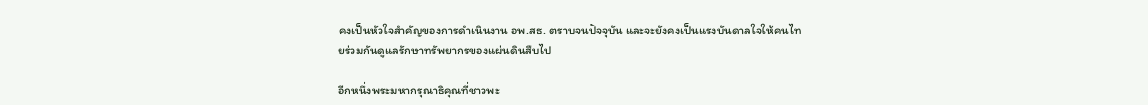คงเป็นหัวใจสำคัญของการดำเนินงาน อพ.สธ. ตราบจนปัจจุบัน และจะยังคงเป็นแรงบันดาลใจให้คนไทยร่วมกันดูแลรักษาทรัพยากรของแผ่นดินสืบไป

อีกหนึ่งพระมหากรุณาธิคุณที่ชาวพะ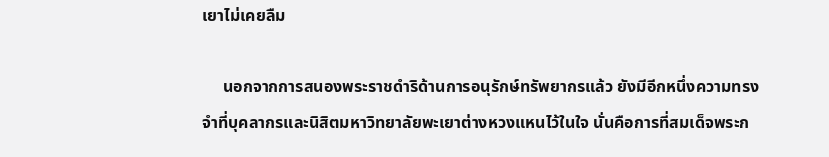เยาไม่เคยลืม

     นอกจากการสนองพระราชดำริด้านการอนุรักษ์ทรัพยากรแล้ว ยังมีอีกหนึ่งความทรงจำที่บุคลากรและนิสิตมหาวิทยาลัยพะเยาต่างหวงแหนไว้ในใจ นั่นคือการที่สมเด็จพระก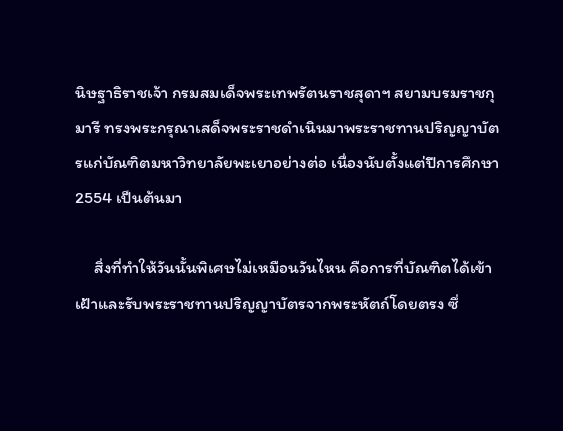นิษฐาธิราชเจ้า กรมสมเด็จพระเทพรัตนราชสุดาฯ สยามบรมราชกุมารี ทรงพระกรุณาเสด็จพระราชดำเนินมาพระราชทานปริญญาบัตรแก่บัณฑิตมหาวิทยาลัยพะเยาอย่างต่อ เนื่องนับตั้งแต่ปีการศึกษา 2554 เป็นต้นมา

     สิ่งที่ทำให้วันนั้นพิเศษไม่เหมือนวันไหน คือการที่บัณฑิตได้เข้าเฝ้าและรับพระราชทานปริญญาบัตรจากพระหัตถ์โดยตรง ซึ่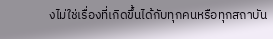งไม่ใช่เรื่องที่เกิดขึ้นได้กับทุกคนหรือทุกสถาบัน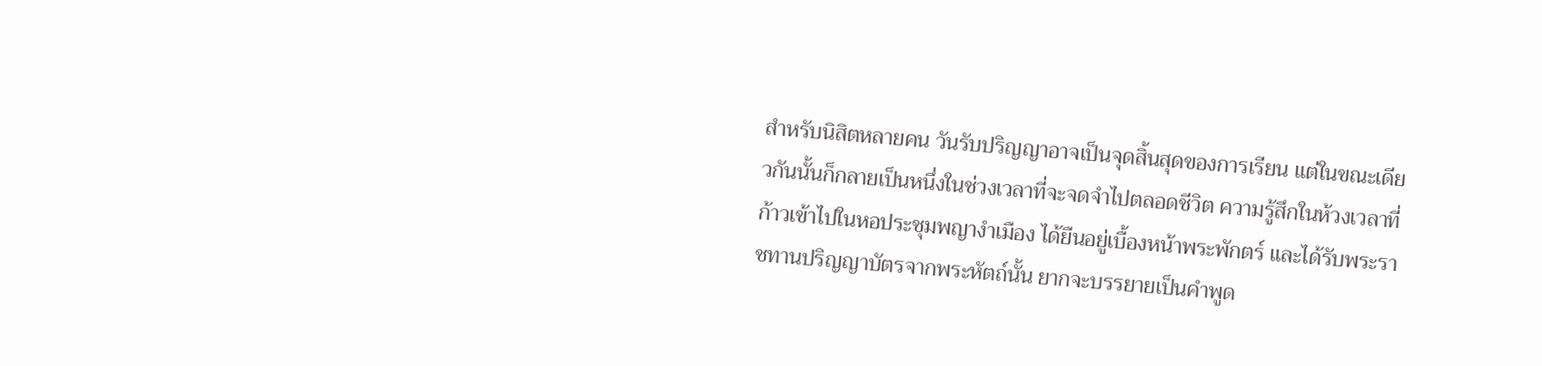สำหรับนิสิตหลายคน วันรับปริญญาอาจเป็นจุดสิ้นสุดของการเรียน แต่ในขณะเดียวกันนั้นก็กลายเป็นหนึ่งในช่วงเวลาที่จะจดจำไปตลอดชีวิต ความรู้สึกในห้วงเวลาที่ก้าวเข้าไปในหอประชุมพญางำเมือง ได้ยืนอยู่เบื้องหน้าพระพักตร์ และได้รับพระราชทานปริญญาบัตรจากพระหัตถ์นั้น ยากจะบรรยายเป็นคำพูด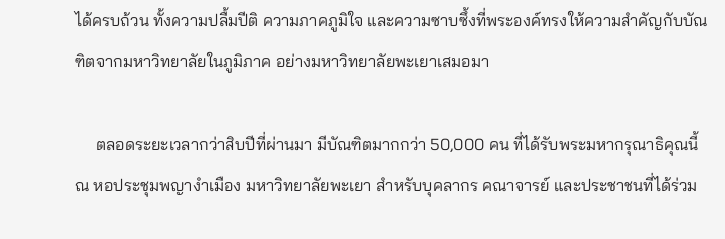ได้ครบถ้วน ทั้งความปลื้มปีติ ความภาคภูมิใจ และความซาบซึ้งที่พระองค์ทรงให้ความสำคัญกับบัณฑิตจากมหาวิทยาลัยในภูมิภาค อย่างมหาวิทยาลัยพะเยาเสมอมา

     ตลอดระยะเวลากว่าสิบปีที่ผ่านมา มีบัณฑิตมากกว่า 50,000 คน ที่ได้รับพระมหากรุณาธิคุณนี้ ณ หอประชุมพญางำเมือง มหาวิทยาลัยพะเยา สำหรับบุคลากร คณาจารย์ และประชาชนที่ได้ร่วม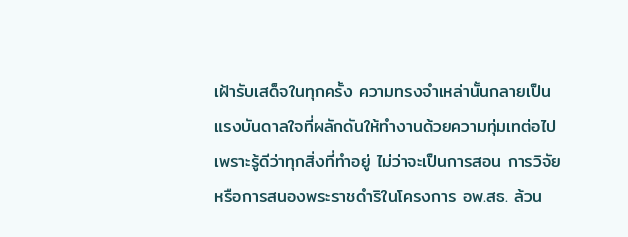เฝ้ารับเสด็จในทุกครั้ง ความทรงจำเหล่านั้นกลายเป็นแรงบันดาลใจที่ผลักดันให้ทำงานด้วยความทุ่มเทต่อไป เพราะรู้ดีว่าทุกสิ่งที่ทำอยู่ ไม่ว่าจะเป็นการสอน การวิจัย หรือการสนองพระราชดำริในโครงการ อพ.สธ. ล้วน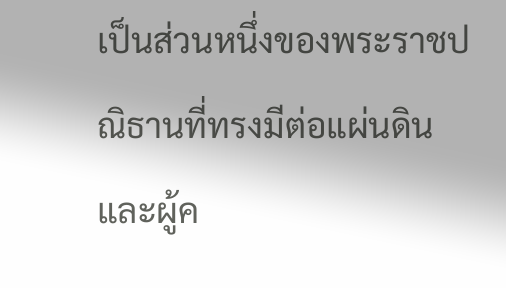เป็นส่วนหนึ่งของพระราชปณิธานที่ทรงมีต่อแผ่นดินและผู้ค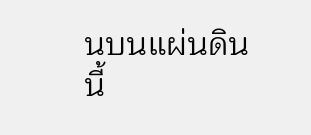นบนแผ่นดินนี้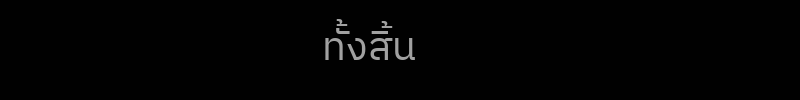ทั้งสิ้น